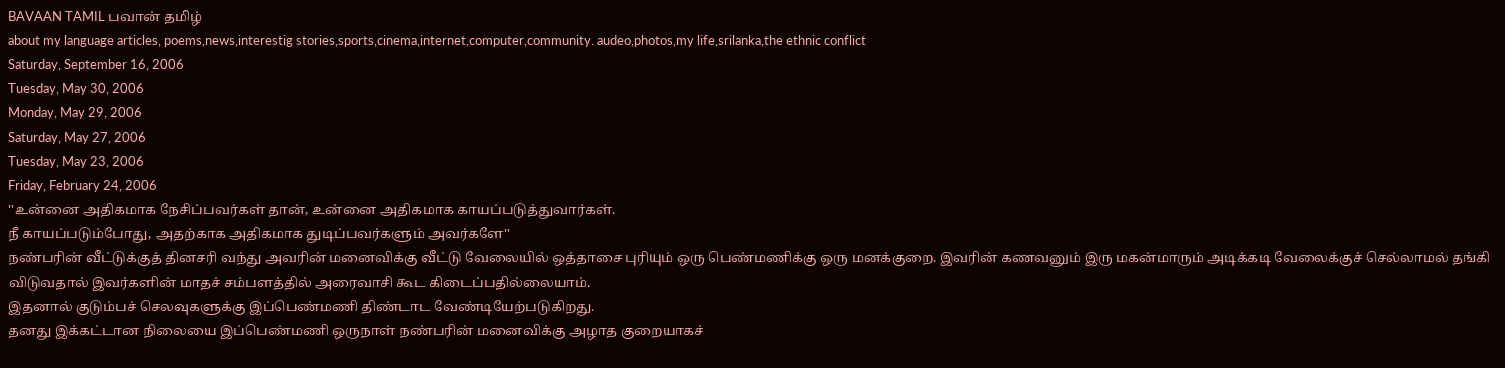BAVAAN TAMIL பவான் தமிழ்
about my language articles, poems,news,interestig stories,sports,cinema,internet,computer,community. audeo,photos,my life,srilanka,the ethnic conflict
Saturday, September 16, 2006
Tuesday, May 30, 2006
Monday, May 29, 2006
Saturday, May 27, 2006
Tuesday, May 23, 2006
Friday, February 24, 2006
''உன்னை அதிகமாக நேசிப்பவர்கள் தான், உன்னை அதிகமாக காயப்படுத்துவார்கள்.
நீ காயப்படும்போது, அதற்காக அதிகமாக துடிப்பவர்களும் அவர்களே''
நண்பரின் வீட்டுக்குத் தினசரி வந்து அவரின் மனைவிக்கு வீட்டு வேலையில் ஒத்தாசை புரியும் ஒரு பெண்மணிக்கு ஒரு மனக்குறை. இவரின் கணவனும் இரு மகன்மாரும் அடிக்கடி வேலைக்குச் செல்லாமல் தங்கி விடுவதால் இவர்களின் மாதச் சம்பளத்தில் அரைவாசி கூட கிடைப்பதில்லையாம்.
இதனால் குடும்பச் செலவுகளுக்கு இப்பெண்மணி திண்டாட வேண்டியேற்படுகிறது.
தனது இக்கட்டான நிலையை இப்பெண்மணி ஒருநாள் நண்பரின் மனைவிக்கு அழாத குறையாகச்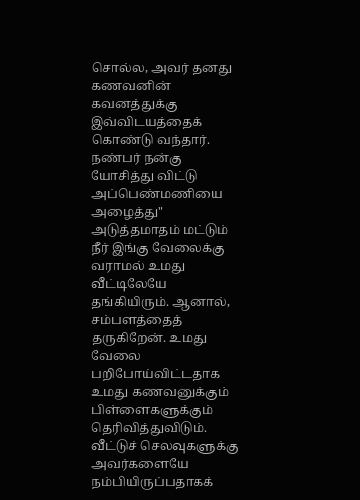சொல்ல, அவர் தனது கணவனின் கவனத்துக்கு இவ்விடயத்தைக் கொண்டு வந்தார்.
நண்பர் நன்கு யோசித்து விட்டு அப்பெண்மணியை அழைத்து" அடுத்தமாதம் மட்டும் நீர் இங்கு வேலைக்கு வராமல் உமது வீட்டிலேயே தங்கியிரும். ஆனால், சம்பளத்தைத் தருகிறேன். உமது வேலை பறிபோய்விட்டதாக உமது கணவனுக்கும் பிள்ளைகளுக்கும் தெரிவித்துவிடும். வீட்டுச் செலவுகளுக்கு அவர்களையே நம்பியிருப்பதாகக்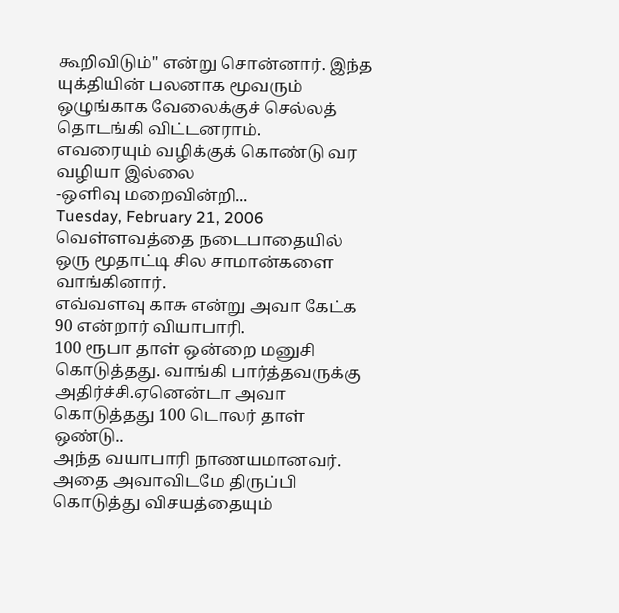கூறிவிடும்" என்று சொன்னார். இந்த யுக்தியின் பலனாக மூவரும் ஒழுங்காக வேலைக்குச் செல்லத் தொடங்கி விட்டனராம்.
எவரையும் வழிக்குக் கொண்டு வர வழியா இல்லை
-ஒளிவு மறைவின்றி...
Tuesday, February 21, 2006
வெள்ளவத்தை நடைபாதையில் ஒரு மூதாட்டி சில சாமான்களை வாங்கினார்.
எவ்வளவு காசு என்று அவா கேட்க 90 என்றார் வியாபாரி.
100 ரூபா தாள் ஒன்றை மனுசி கொடுத்தது. வாங்கி பார்த்தவருக்கு அதிர்ச்சி.ஏனென்டா அவா கொடுத்தது 100 டொலர் தாள் ஒண்டு..
அந்த வயாபாரி நாணயமானவர். அதை அவாவிடமே திருப்பி கொடுத்து விசயத்தையும்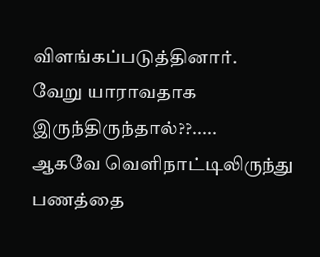விளங்கப்படுத்தினார்.
வேறு யாராவதாக இருந்திருந்தால்??.....
ஆகவே வெளிநாட்டிலிருந்து பணத்தை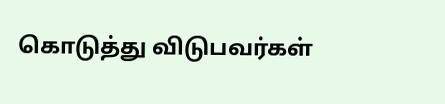கொடுத்து விடுபவர்கள்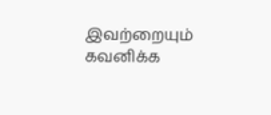இவற்றையும் கவனிக்க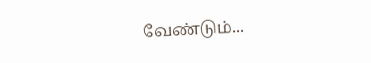வேண்டும்...